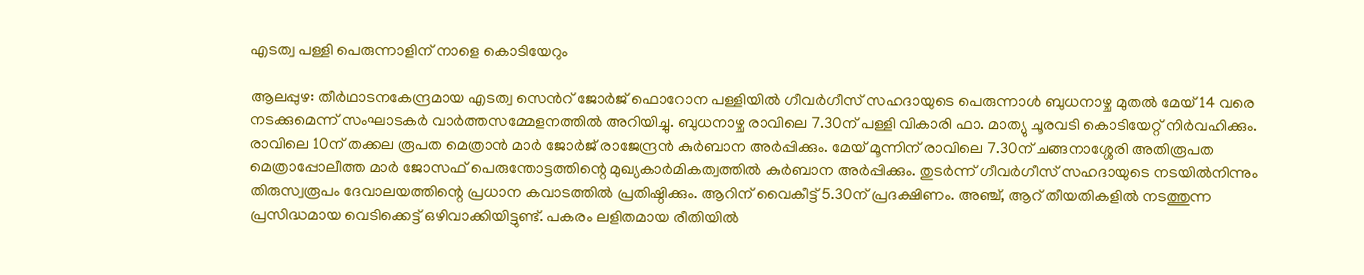എടത്വ പള്ളി പെരുന്നാളിന് നാളെ കൊടിയേറും

ആലപ്പുഴ: തീർഥാടനകേന്ദ്രമായ എടത്വ സെന്‍റ് ജോർജ് ഫൊറോന പള്ളിയിൽ ഗീവർഗീസ് സഹദായുടെ പെരുന്നാൾ ബുധനാഴ്ച മുതൽ മേയ് 14 വരെ നടക്കുമെന്ന് സംഘാടകർ വാർത്തസമ്മേളനത്തിൽ അറിയിച്ചു. ബുധനാഴ്ച രാവിലെ 7.30ന് പള്ളി വികാരി ഫാ. മാത്യു ചൂരവടി കൊടിയേറ്റ് നിർവഹിക്കും. രാവിലെ 10ന് തക്കല രൂപത മെത്രാൻ മാർ ജോർജ് രാജേന്ദ്രൻ കുർബാന അർപ്പിക്കും. മേയ് മൂന്നിന് രാവിലെ 7.30ന് ചങ്ങനാശ്ശേരി അതിരൂപത മെത്രാപ്പോലീത്ത മാർ ജോസഫ് പെരുന്തോട്ടത്തിന്റെ മുഖ്യകാർമികത്വത്തിൽ കുർബാന അർപ്പിക്കും. തുടർന്ന് ഗീവർഗീസ് സഹദായുടെ നടയിൽനിന്നും തിരുസ്വരൂപം ദേവാലയത്തിന്റെ പ്രധാന കവാടത്തിൽ പ്രതിഷ്ഠിക്കും. ആറിന് വൈകീട്ട് 5.30ന് പ്രദക്ഷിണം. അഞ്ച്, ആറ് തീയതികളിൽ നടത്തുന്ന പ്രസിദ്ധമായ വെടിക്കെട്ട് ഒഴിവാക്കിയിട്ടുണ്ട്. പകരം ലളിതമായ രീതിയിൽ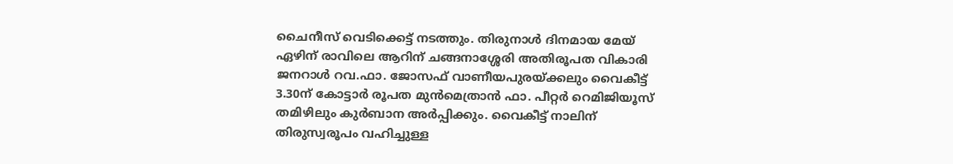ചൈനീസ് വെടിക്കെട്ട് നടത്തും. തിരുനാൾ ദിനമായ മേയ് ഏഴിന് രാവിലെ ആറിന് ചങ്ങനാശ്ശേരി അതിരൂപത വികാരി ജനറാൾ റവ.ഫാ. ജോസഫ് വാണീയപുരയ്ക്കലും വൈകീട്ട് 3.30ന് കോട്ടാർ രൂപത മുൻമെത്രാൻ ഫാ. പീറ്റർ റെമിജിയൂസ് തമിഴിലും കുർബാന അർപ്പിക്കും. വൈകീട്ട് നാലിന് തിരുസ്വരൂപം വഹിച്ചുള്ള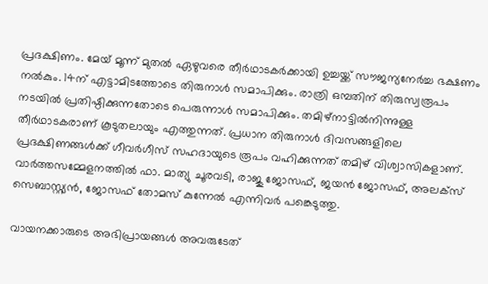പ്രദക്ഷിണം. മേയ് മൂന്ന് മുതൽ ഏഴുവരെ തീർഥാടകർക്കായി ഉച്ചയ്ക്ക് സൗജന്യനേർച്ച ഭക്ഷണം നൽകും. 14ന് എട്ടാമിടത്തോടെ തിരുനാൾ സമാപിക്കും. രാത്രി ഒമ്പതിന് തിരുസ്വരൂപം നടയിൽ പ്രതിഷ്ഠിക്കുന്നതോടെ പെരുന്നാൾ സമാപിക്കും. തമിഴ്നാട്ടിൽനിന്നുള്ള തീർഥാടകരാണ് കൂടുതലായും എത്തുന്നത്. പ്രധാന തിരുനാൾ ദിവസങ്ങളിലെ പ്രദക്ഷിണങ്ങൾക്ക് ഗീവർഗീസ് സഹദായുടെ രൂപം വഹിക്കുന്നത് തമിഴ് വിശ്വാസികളാണ്. വാർത്തസമ്മേളനത്തിൽ ഫാ. മാത്യു ചൂരവടി, രാജു ജോസഫ്, ജയൻ ജോസഫ്, അലക്സ് സെബാസ്റ്റ്യൻ, ജോസഫ് തോമസ് കുന്നേൽ എന്നിവർ പങ്കെടുത്തു.

വായനക്കാരുടെ അഭിപ്രായങ്ങള്‍ അവരുടേത്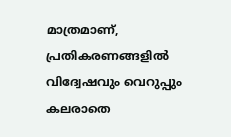മാത്രമാണ്, പ്രതികരണങ്ങളിൽ വിദ്വേഷവും വെറുപ്പും കലരാതെ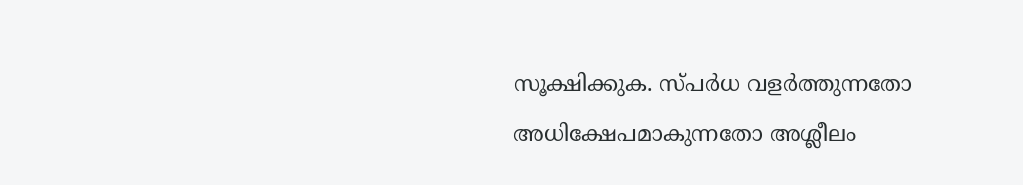സൂക്ഷിക്കുക. സ്പർധ വളർത്തുന്നതോ അധിക്ഷേപമാകുന്നതോ അശ്ലീലം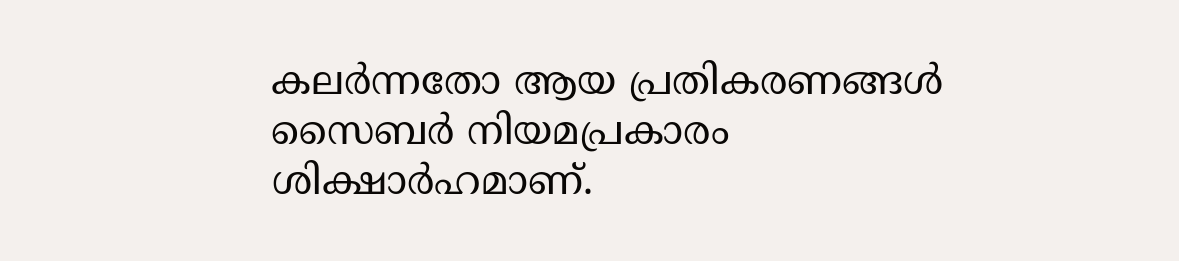കലർന്നതോ ആയ പ്രതികരണങ്ങൾ സൈബർ നിയമപ്രകാരം ശിക്ഷാർഹമാണ്.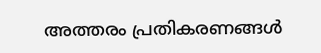അത്തരം പ്രതികരണങ്ങൾ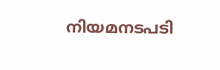നിയമനടപടി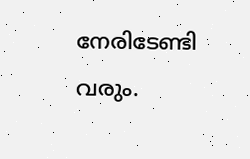നേരിടേണ്ടി വരും.